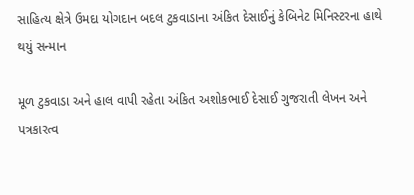સાહિત્ય ક્ષેત્રે ઉમદા યોગદાન બદલ ટુકવાડાના અંકિત દેસાઈનું કેબિનેટ મિનિસ્ટરના હાથે થયું સન્માન

મૂળ ટુકવાડા અને હાલ વાપી રહેતા અંકિત અશોકભાઈ દેસાઈ ગુજરાતી લેખન અને પત્રકારત્વ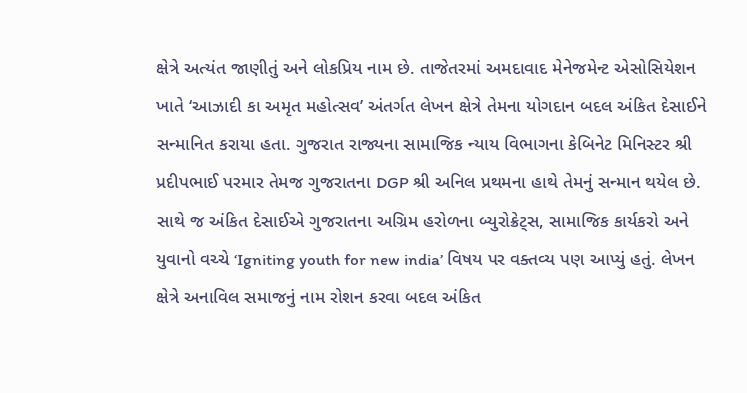ક્ષેત્રે અત્યંત જાણીતું અને લોકપ્રિય નામ છે. તાજેતરમાં અમદાવાદ મેનેજમેન્ટ એસોસિયેશન ખાતે ‘આઝાદી કા અમૃત મહોત્સવ’ અંતર્ગત લેખન ક્ષેત્રે તેમના યોગદાન બદલ અંકિત દેસાઈને સન્માનિત કરાયા હતા. ગુજરાત રાજ્યના સામાજિક ન્યાય વિભાગના કેબિનેટ મિનિસ્ટર શ્રી પ્રદીપભાઈ પરમાર તેમજ ગુજરાતના DGP શ્રી અનિલ પ્રથમના હાથે તેમનું સન્માન થયેલ છે. સાથે જ અંકિત દેસાઈએ ગુજરાતના અગ્રિમ હરોળના બ્યુરોક્રેટ્સ, સામાજિક કાર્યકરો અને યુવાનો વચ્ચે ‘Igniting youth for new india’ વિષય પર વક્તવ્ય પણ આપ્યું હતું. લેખન ક્ષેત્રે અનાવિલ સમાજનું નામ રોશન કરવા બદલ અંકિત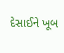દેસાઈને ખૂબ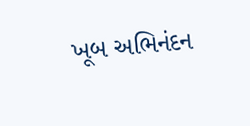ખૂબ અભિનંદન